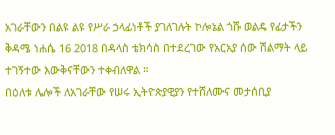አገራቸውን በልዩ ልዩ የሥራ ኃላፊነቶች ያገለገሉት ኮሎኔል ጎሹ ወልዴ የፊታችን ቅዳሜ ነሐሴ 16 2018 በዳላስ ቴክሳስ በተደረገው የአርአያ ሰው ሽልማት ላይ ተገኝተው እውቅናቸውን ተቀብለዋል ።
በዕለቱ ሌሎች ለአገራቸው የሠሩ ኢትዮጵያዊያን የተሸለሙና መታሰቢያ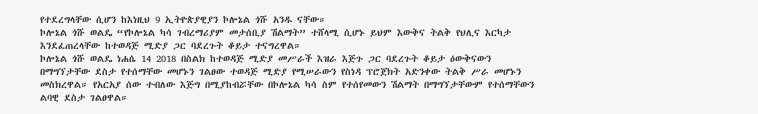የተደረግላቸው ሲሆን ከእነዚህ 9 ኢትዮጵያዊያን ኮሎኔል ጎሹ አንዱ ናቸው።
ኮሎኔል ጎሹ ወልዴ “የኮሎኔል ካሳ ገብረማሪያም መታሰቢያ ሽልማት” ተሸላሚ ሲሆኑ ይህም እውቅና ትልቅ የህሊና እርካታ እንደፈጠረላቸው ከተወዳጅ ሚድያ ጋር ባደረጉት ቆይታ ተናግረዋል።
ኮሎኔል ጎሹ ወልዴ ነሐሴ 14 2018 በስልክ ከተወዳጅ ሚድያ መሥራች እዝራ እጅጉ ጋር ባደረጉት ቆይታ ዕውቅናውን በማግኘታቸው ደስታ የተሰማቸው መሆኑን ገልፀው ተወዳጅ ሚድያ የሚሠራውን የስነዳ ፕሮጀክት አድንቀው ትልቅ ሥራ መሆኑን መስክረዋል። የአርአያ ሰው ተብለው እጅግ በሚያከብሯቸው በኮሎኔል ካሳ ስም የተሰየመውን ሽልማት በማግኘታቸውም የተሰማቸውን ልባዊ ደስታ ገልፀዋል።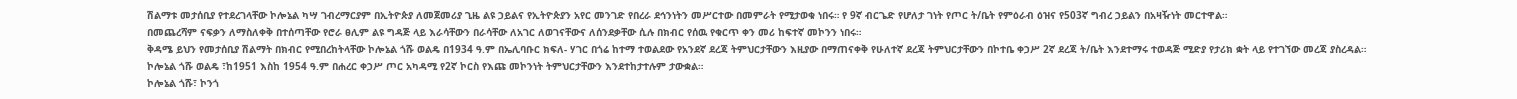ሽልማቱ መታሰቢያ የተደረገላቸው ኮሎኔል ካሣ ገብረማርያም በኢትዮጵያ ለመጀመሪያ ጊዜ ልዩ ኃይልና የኢትዮጵያን አየር መንገድ የበረራ ደኅንነትን መሥርተው በመምራት የሚታወቁ ነበሩ። የ 9ኛ ብርጌድ የሆለታ ገነት የጦር ት/ቤት የምዕራብ ዕዝና የ503ኛ ግብረ ኃይልን በአዛዥነት መርተዋል።
በመጨረሻም ናፍቃን ለማስለቀቅ በተሰጣቸው የሮራ ፀሊም ልዩ ግዳጅ ላይ እራሳቸውን በራሳቸው ለአገር ለወገናቸውና ለሰንደቃቸው ሲሉ በክብር የሰዉ የቁርጥ ቀን መሪ ከፍተኛ መኮንን ነበሩ።
ቅዳሜ ይህን የመታሰቢያ ሽልማት በክብር የሚበረከትላቸው ኮሎኔል ጎሹ ወልዴ በ1934 ዓ.ም በኤሊባቡር ክፍለ- ሃገር በጎሬ ከተማ ተወልደው የአንደኛ ደረጃ ትምህርታቸውን እዚያው በማጠናቀቅ የሁለተኛ ደረጃ ትምህርታቸውን በኮተቤ ቀኃሥ 2ኛ ደረጃ ት/ቤት እንደተማሩ ተወዳጅ ሚድያ የታሪክ ቋት ላይ የተገኘው መረጃ ያስረዳል።
ኮሎኔል ጎሹ ወልዴ ፣ከ1951 እስከ 1954 ዓ.ም በሐረር ቀኃሥ ጦር አካዳሚ የ2ኛ ኮርስ የእጩ መኮንነት ትምህርታቸውን እንደተከታተሉም ታውቋል።
ኮሎኔል ጎሹ፣ ኮንጎ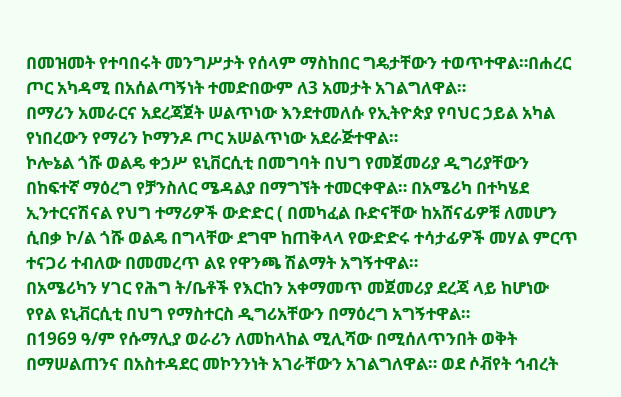በመዝመት የተባበሩት መንግሥታት የሰላም ማስከበር ግዴታቸውን ተወጥተዋል።በሐረር ጦር አካዳሚ በአሰልጣኝነት ተመድበውም ለ3 አመታት አገልግለዋል።
በማሪን አመራርና አደረጃጀት ሠልጥነው እንደተመለሱ የኢትዮጵያ የባህር ኃይል አካል የነበረውን የማሪን ኮማንዶ ጦር አሠልጥነው አደራጅተዋል።
ኮሎኔል ጎሹ ወልዴ ቀኃሥ ዩኒቨርሲቲ በመግባት በህግ የመጀመሪያ ዲግሪያቸውን በከፍተኛ ማዕረግ የቻንስለር ሜዳልያ በማግኘት ተመርቀዋል። በአሜሪካ በተካሄደ ኢንተርናሽናል የህግ ተማሪዎች ውድድር ( በመካፈል ቡድናቸው ከአሸናፊዎቹ ለመሆን ሲበቃ ኮ/ል ጎሹ ወልዴ በግላቸው ደግሞ ከጠቅላላ የውድድሩ ተሳታፊዎች መሃል ምርጥ ተናጋሪ ተብለው በመመረጥ ልዩ የዋንጫ ሽልማት አግኝተዋል።
በአሜሪካን ሃገር የሕግ ት/ቤቶች የእርከን አቀማመጥ መጀመሪያ ደረጃ ላይ ከሆነው የየል ዩኒቭርሲቲ በህግ የማስተርስ ዲግሪአቸውን በማዕረግ አግኝተዋል።
በ1969 ዓ/ም የሱማሊያ ወራሪን ለመከላከል ሚሊሻው በሚሰለጥንበት ወቅት በማሠልጠንና በአስተዳደር መኮንንነት አገራቸውን አገልግለዋል። ወደ ሶቭየት ኅብረት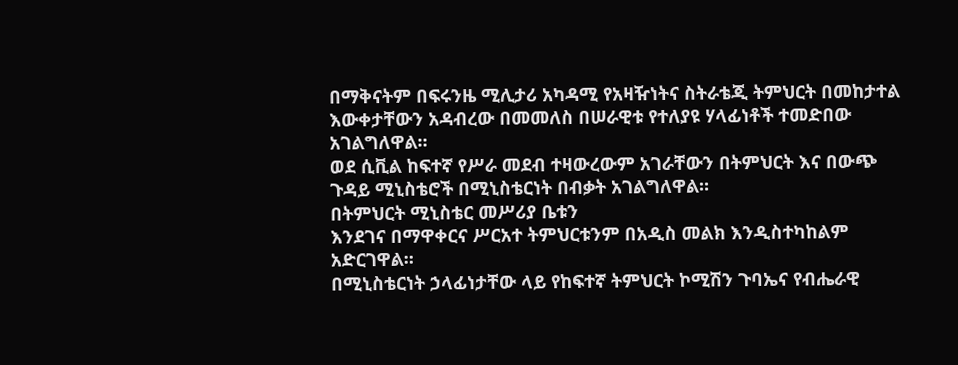በማቅናትም በፍሩንዜ ሚሊታሪ አካዳሚ የአዛዥነትና ስትራቴጂ ትምህርት በመከታተል እውቀታቸውን አዳብረው በመመለስ በሠራዊቱ የተለያዩ ሃላፊነቶች ተመድበው አገልግለዋል።
ወደ ሲቪል ከፍተኛ የሥራ መደብ ተዛውረውም አገራቸውን በትምህርት እና በውጭ ጉዳይ ሚኒስቴሮች በሚኒስቴርነት በብቃት አገልግለዋል።
በትምህርት ሚኒስቴር መሥሪያ ቤቱን
እንደገና በማዋቀርና ሥርአተ ትምህርቱንም በአዲስ መልክ እንዲስተካከልም አድርገዋል።
በሚኒስቴርነት ኃላፊነታቸው ላይ የከፍተኛ ትምህርት ኮሚሽን ጉባኤና የብሔራዊ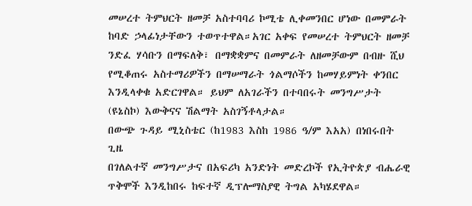መሠረተ ትምህርት ዘመቻ አስተባባሪ ኮሚቴ ሊቀመንበር ሆነው በመምራት ከባድ ኃላፊነታቸውን ተወጥተዋል።አገር አቀፍ የመሠረተ ትምህርት ዘመቻ ንድፈ ሃሳቡን በማፍለቅ፣ በማቋቋምና በመምራት ለዘመቻውም በብዙ ሺህ የሚቆጠሩ አስተማሪዎችን በማሠማራት ጎልማሶችን ከመሃይምነት ቀንበር እንዲላቀቁ አድርገዋል። ይህም ለአገራችን በተባበሩት መንግሥታት (ዩኔስኮ) እውቅናና ሽልማት አስገኝቶላታል።
በውጭ ጉዳይ ሚኒስቴር (ከ1983 እስከ 1986 ዓ/ም እአአ) በነበሩበት ጊዜ
በገለልተኛ መንግሥታና በአፍሪካ አንድነት መድረኮች የኢትዮጵያ ብሔራዊ ጥቅሞች እንዲከበሩ ከፍተኛ ዲፕሎማስያዊ ትግል አካሄደዋል።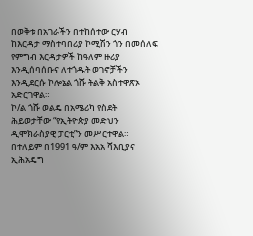በወቅቱ በአገራችን በተከሰተው ርሃብ ከእርዳታ ማስተባበሪያ ኮሚሽን ጎን በመሰለፍ የምግብ እርዳታዎች ከዓለም ዙሪያ እንዲሰባሰቡና ለተጎዱት ወገኖቻችን እንዲደርሱ ኮሎኔል ጎሹ ትልቅ አስተዋጽኦ አድርገዋል።
ኮ/ል ጎሹ ወልዴ በአሜሪካ የስደት ሕይወታቸው “የኢትዮጵያ መድህን ዲሞክራስያዊ ፓርቲ”ን መሥርተዋል።
በተለይም በ1991 ዓ/ም እአአ ሻእቢያና ኢሕአዴግ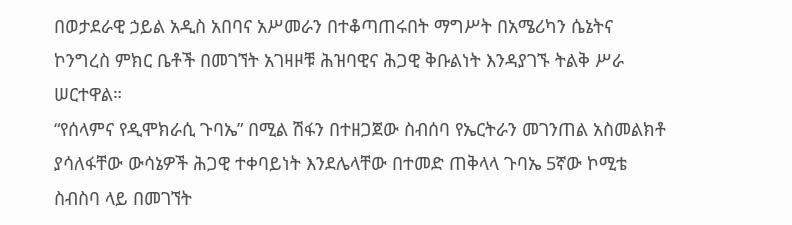በወታደራዊ ኃይል አዲስ አበባና አሥመራን በተቆጣጠሩበት ማግሥት በአሜሪካን ሴኔትና ኮንግረስ ምክር ቤቶች በመገኘት አገዛዞቹ ሕዝባዊና ሕጋዊ ቅቡልነት እንዳያገኙ ትልቅ ሥራ ሠርተዋል።
“የሰላምና የዲሞክራሲ ጉባኤ” በሚል ሽፋን በተዘጋጀው ስብሰባ የኤርትራን መገንጠል አስመልክቶ ያሳለፋቸው ውሳኔዎች ሕጋዊ ተቀባይነት እንደሌላቸው በተመድ ጠቅላላ ጉባኤ 5ኛው ኮሚቴ ስብስባ ላይ በመገኘት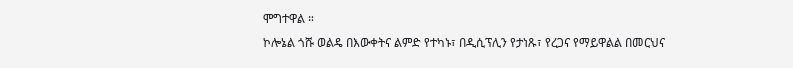ሞግተዋል ።
ኮሎኔል ጎሹ ወልዴ በእውቀትና ልምድ የተካኑ፣ በዲሲፕሊን የታነጹ፣ የረጋና የማይዋልል በመርህና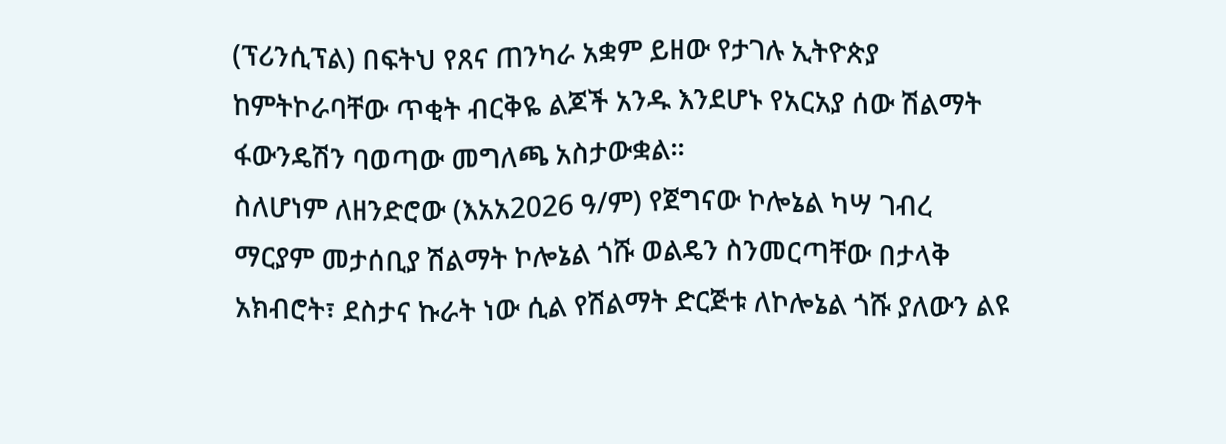(ፕሪንሲፕል) በፍትህ የጸና ጠንካራ አቋም ይዘው የታገሉ ኢትዮጵያ ከምትኮራባቸው ጥቂት ብርቅዬ ልጆች አንዱ እንደሆኑ የአርአያ ሰው ሽልማት ፋውንዴሽን ባወጣው መግለጫ አስታውቋል።
ስለሆነም ለዘንድሮው (እአአ2026 ዓ/ም) የጀግናው ኮሎኔል ካሣ ገብረ ማርያም መታሰቢያ ሽልማት ኮሎኔል ጎሹ ወልዴን ስንመርጣቸው በታላቅ አክብሮት፣ ደስታና ኩራት ነው ሲል የሽልማት ድርጅቱ ለኮሎኔል ጎሹ ያለውን ልዩ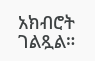አክብሮት ገልጿል።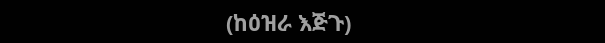(ከዕዝራ እጅጉ)